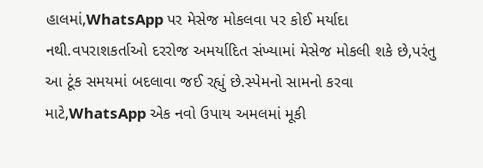હાલમાં,WhatsApp પર મેસેજ મોકલવા પર કોઈ મર્યાદા નથી.વપરાશકર્તાઓ દરરોજ અમર્યાદિત સંખ્યામાં મેસેજ મોકલી શકે છે,પરંતુ આ ટૂંક સમયમાં બદલાવા જઈ રહ્યું છે.સ્પેમનો સામનો કરવા માટે,WhatsApp એક નવો ઉપાય અમલમાં મૂકી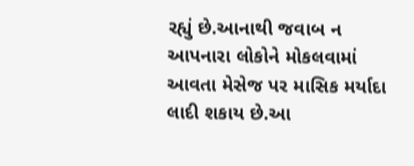રહ્યું છે.આનાથી જવાબ ન આપનારા લોકોને મોકલવામાં આવતા મેસેજ પર માસિક મર્યાદા લાદી શકાય છે.આ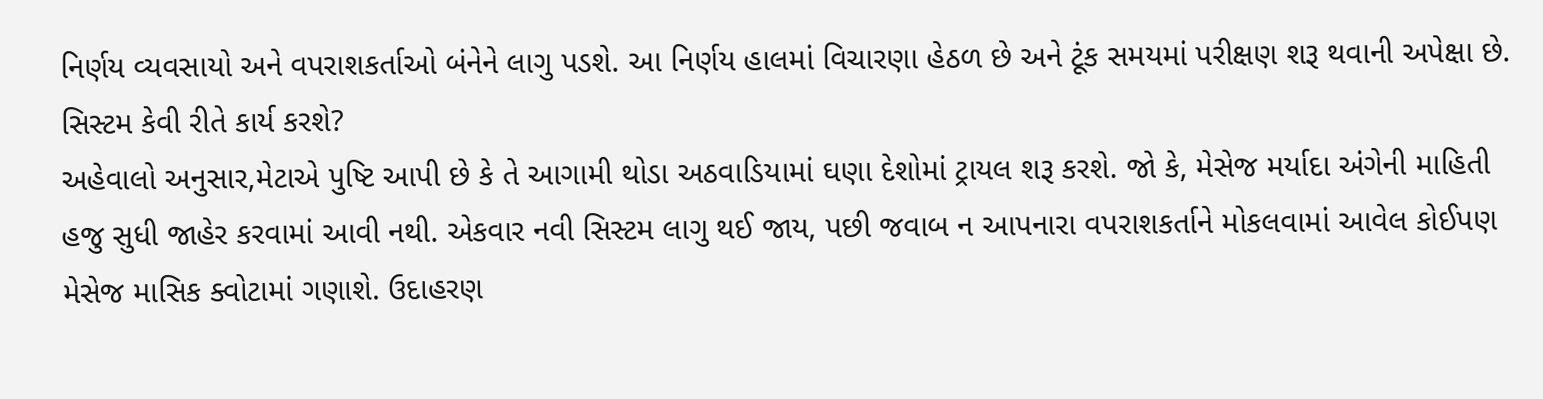નિર્ણય વ્યવસાયો અને વપરાશકર્તાઓ બંનેને લાગુ પડશે. આ નિર્ણય હાલમાં વિચારણા હેઠળ છે અને ટૂંક સમયમાં પરીક્ષણ શરૂ થવાની અપેક્ષા છે.
સિસ્ટમ કેવી રીતે કાર્ય કરશે?
અહેવાલો અનુસાર,મેટાએ પુષ્ટિ આપી છે કે તે આગામી થોડા અઠવાડિયામાં ઘણા દેશોમાં ટ્રાયલ શરૂ કરશે. જો કે, મેસેજ મર્યાદા અંગેની માહિતી હજુ સુધી જાહેર કરવામાં આવી નથી. એકવાર નવી સિસ્ટમ લાગુ થઈ જાય, પછી જવાબ ન આપનારા વપરાશકર્તાને મોકલવામાં આવેલ કોઈપણ મેસેજ માસિક ક્વોટામાં ગણાશે. ઉદાહરણ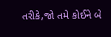તરીકે,જો તમે કોઈને બે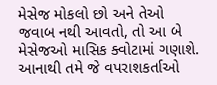મેસેજ મોકલો છો અને તેઓ જવાબ નથી આવતો, તો આ બે મેસેજઓ માસિક ક્વોટામાં ગણાશે. આનાથી તમે જે વપરાશકર્તાઓ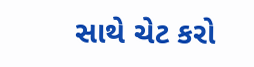સાથે ચેટ કરો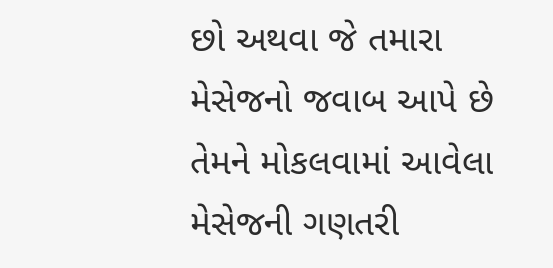છો અથવા જે તમારા મેસેજનો જવાબ આપે છે તેમને મોકલવામાં આવેલા મેસેજની ગણતરી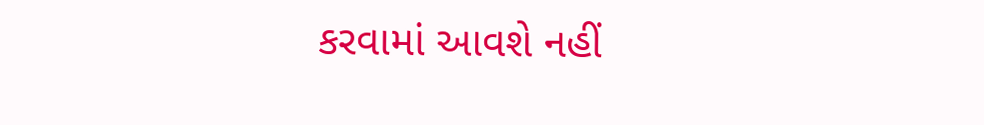કરવામાં આવશે નહીં